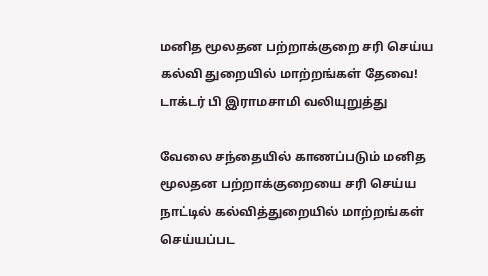மனித மூலதன பற்றாக்குறை சரி செய்ய கல்வி துறையில் மாற்றங்கள் தேவை! டாக்டர் பி இராமசாமி வலியுறுத்து

வேலை சந்தையில் காணப்படும் மனித மூலதன பற்றாக்குறையை சரி செய்ய நாட்டில் கல்வித்துறையில் மாற்றங்கள் செய்யப்பட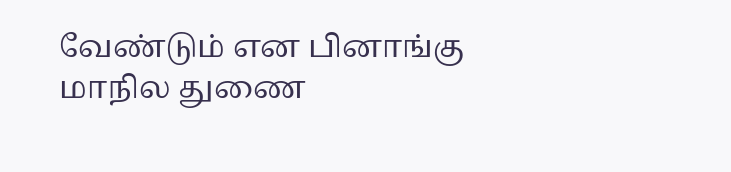வேண்டும் என பினாங்கு மாநில துணை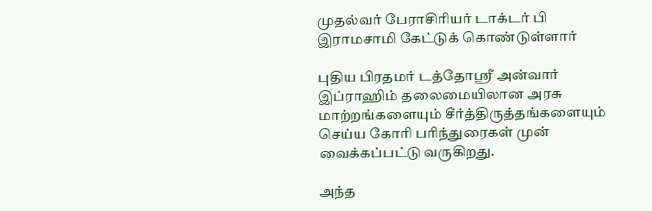முதல்வர் பேராசிரியர் டாக்டர் பி இராமசாமி கேட்டுக் கொண்டுள்ளார்

புதிய பிரதமர் டத்தோஸ்ரீ அன்வார் இப்ராஹிம் தலைமையிலான அரசு மாற்றங்களையும் சீர்த்திருத்தங்களையும் செய்ய கோரி பரிந்துரைகள் முன் வைக்கப்பட்டு வருகிறது.

அந்த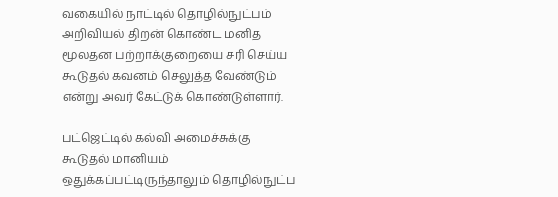வகையில் நாட்டில் தொழில்நுட்பம் அறிவியல் திறன் கொண்ட மனித மூலதன பற்றாக்குறையை சரி செய்ய கூடுதல் கவனம் செலுத்த வேண்டும் என்று அவர் கேட்டுக் கொண்டுள்ளார்.

பட்ஜெட்டில் கல்வி அமைச்சுக்கு கூடுதல் மானியம் ஒதுக்கப்பட்டிருந்தாலும் தொழில்நுட்ப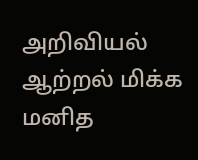அறிவியல் ஆற்றல் மிக்க மனித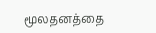மூலதனத்தை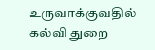உருவாக்குவதில் கல்வி துறை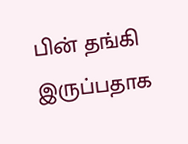பின் தங்கி இருப்பதாக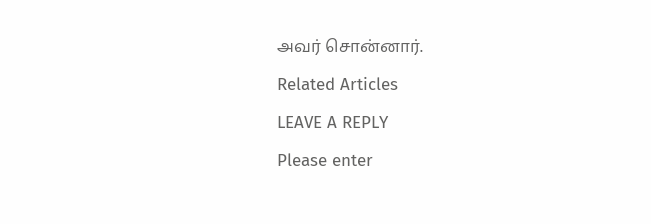அவர் சொன்னார்.

Related Articles

LEAVE A REPLY

Please enter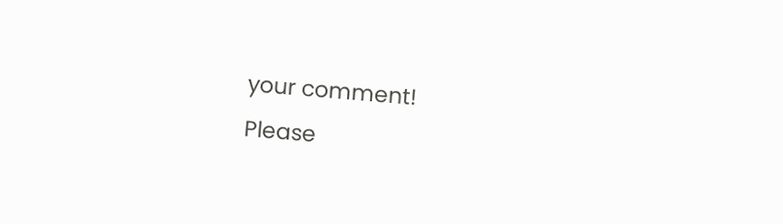your comment!
Please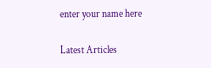enter your name here

Latest Articles